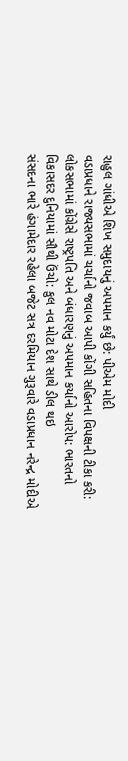રાહુલ ગાંધીએ શિખ સમુદાયનું અપમાન કર્યું છે: પીએમ મોદી
વડાપ્રધાને રાજ્યસભામાં ચર્ચાનો જવાબ આપી કોંગી સહિતના વિપક્ષની ટીકા કરી:
લોકસભામાં કોંગ્રેસે રાષ્ટ્રપતિ અને બંધારણનું અપમાન કર્યાનો આરોપ: ભારતનો
વિકાસદર દુનિયામાં સૌથી ઉંચો: કુલ નવ મોટા દેશ સાથે ડીલ થઇ
સંસદના ભારે હંગામેદાર રહેલા બજેટ સત્ર દરમિયાન ગુરૂવારે વડાપ્રધાન નરેન્દ્ર મોદીએ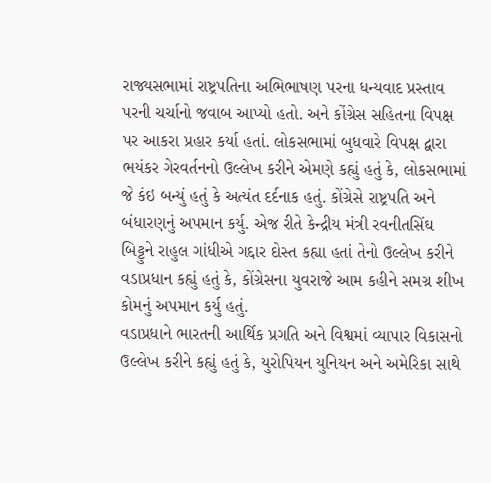રાજ્યસભામાં રાષ્ટ્રપતિના અભિભાષણ પરના ધન્યવાદ પ્રસ્તાવ પરની ચર્ચાનો જવાબ આપ્યો હતો. અને કોંગ્રેસ સહિતના વિપક્ષ પર આકરા પ્રહાર કર્યા હતાં. લોકસભામાં બુધવારે વિપક્ષ દ્વારા ભયંકર ગેરવર્તનનો ઉલ્લેખ કરીને એમણે કહ્યું હતું કે, લોકસભામાં જે કંઇ બન્યું હતું કે અત્યંત દર્દનાક હતું. કોંગ્રેસે રાષ્ટ્રપતિ અને બંધારણનું અપમાન કર્યુ. એજ રીતે કેન્દ્રીય મંત્રી રવનીતસિંઘ બિટ્ટુને રાહુલ ગાંધીએ ગદ્દાર દોસ્ત કહ્યા હતાં તેનો ઉલ્લેખ કરીને વડાપ્રધાન કહ્યું હતું કે, કોંગ્રેસના યુવરાજે આમ કહીને સમગ્ર શીખ કોમનું અપમાન કર્યુ હતું.
વડાપ્રધાને ભારતની આર્થિક પ્રગતિ અને વિશ્વમાં વ્યાપાર વિકાસનો ઉલ્લેખ કરીને કહ્યું હતું કે, યુરોપિયન યુનિયન અને અમેરિકા સાથે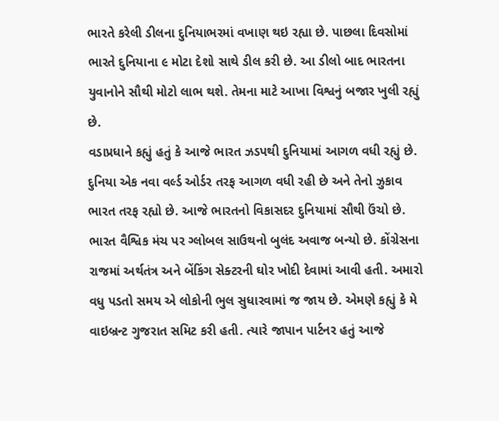ભારતે કરેલી ડીલના દુનિયાભરમાં વખાણ થઇ રહ્યા છે. પાછલા દિવસોમાં ભારતે દુનિયાના ૯ મોટા દેશો સાથે ડીલ કરી છે. આ ડીલો બાદ ભારતના યુવાનોને સૌથી મોટો લાભ થશે. તેમના માટે આખા વિશ્વનું બજાર ખુલી રહ્યું છે.
વડાપ્રધાને કહ્યું હતું કે આજે ભારત ઝડપથી દુનિયામાં આગળ વધી રહ્યું છે. દુનિયા એક નવા વર્લ્ડ ઓર્ડર તરફ આગળ વધી રહી છે અને તેનો ઝુકાવ ભારત તરફ રહ્યો છે. આજે ભારતનો વિકાસદર દુનિયામાં સૌથી ઉંચો છે. ભારત વૈશ્વિક મંચ પર ગ્લોબલ સાઉથનો બુલંદ અવાજ બન્યો છે. કોંગ્રેસના રાજમાં અર્થતંત્ર અને બેંકિંગ સેક્ટરની ઘોર ખોદી દેવામાં આવી હતી. અમારો વધુ પડતો સમય એ લોકોની ભુલ સુધારવામાં જ જાય છે. એમણે કહ્યું કે મે વાઇબ્રન્ટ ગુજરાત સમિટ કરી હતી. ત્યારે જાપાન પાર્ટનર હતું આજે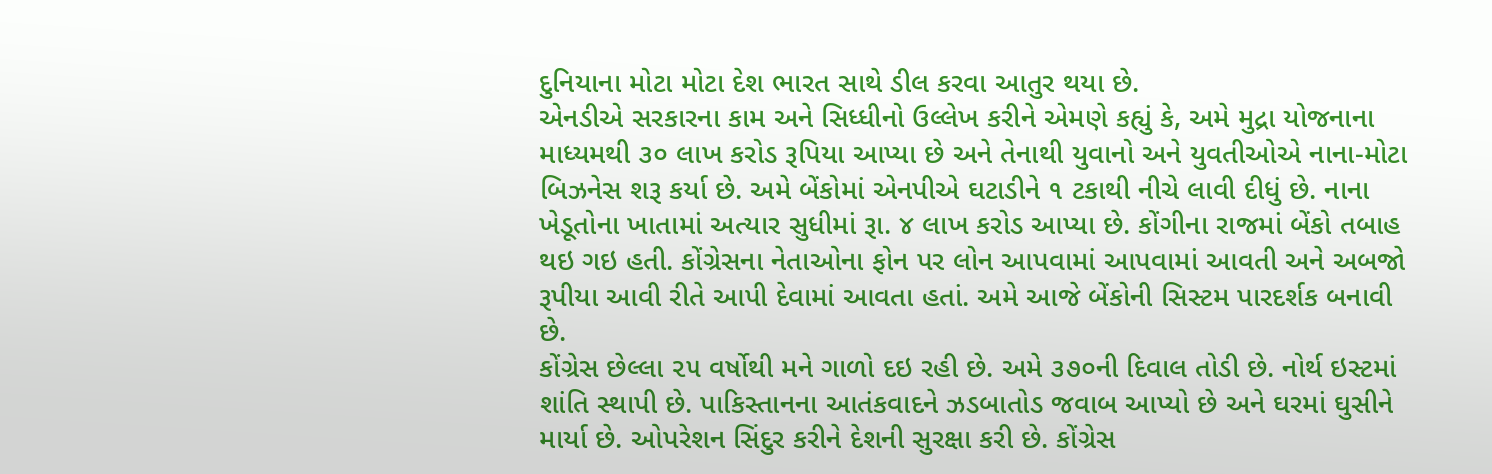દુનિયાના મોટા મોટા દેશ ભારત સાથે ડીલ કરવા આતુર થયા છે.
એનડીએ સરકારના કામ અને સિધ્ધીનો ઉલ્લેખ કરીને એમણે કહ્યું કે, અમે મુદ્રા યોજનાના માધ્યમથી ૩૦ લાખ કરોડ રૂપિયા આપ્યા છે અને તેનાથી યુવાનો અને યુવતીઓએ નાના-મોટા બિઝનેસ શરૂ કર્યા છે. અમે બેંકોમાં એનપીએ ઘટાડીને ૧ ટકાથી નીચે લાવી દીધું છે. નાના ખેડૂતોના ખાતામાં અત્યાર સુધીમાં રૂા. ૪ લાખ કરોડ આપ્યા છે. કોંગીના રાજમાં બેંકો તબાહ થઇ ગઇ હતી. કોંગ્રેસના નેતાઓના ફોન પર લોન આપવામાં આપવામાં આવતી અને અબજો રૂપીયા આવી રીતે આપી દેવામાં આવતા હતાં. અમે આજે બેંકોની સિસ્ટમ પારદર્શક બનાવી છે.
કોંગ્રેસ છેલ્લા ૨૫ વર્ષોથી મને ગાળો દઇ રહી છે. અમે ૩૭૦ની દિવાલ તોડી છે. નોર્થ ઇસ્ટમાં શાંતિ સ્થાપી છે. પાકિસ્તાનના આતંકવાદને ઝડબાતોડ જવાબ આપ્યો છે અને ઘરમાં ઘુસીને માર્યા છે. ઓપરેશન સિંદુર કરીને દેશની સુરક્ષા કરી છે. કોંગ્રેસ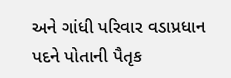અને ગાંધી પરિવાર વડાપ્રધાન પદને પોતાની પૈતૃક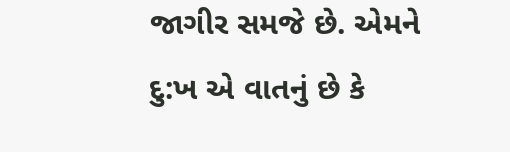જાગીર સમજે છે. એમને દુ:ખ એ વાતનું છે કે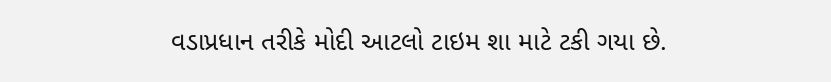વડાપ્રધાન તરીકે મોદી આટલો ટાઇમ શા માટે ટકી ગયા છે.